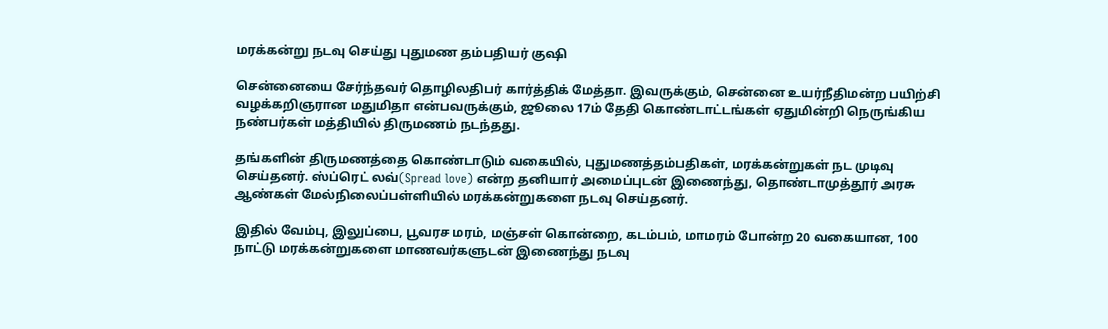மரக்கன்று நடவு செய்து புதுமண தம்பதியர் குஷி

சென்னையை சேர்ந்தவர் தொழிலதிபர் கார்த்திக் மேத்தா. இவருக்கும், சென்னை உயர்நீதிமன்ற பயிற்சி வழக்கறிஞரான மதுமிதா என்பவருக்கும், ஜூலை 17ம் தேதி கொண்டாட்டங்கள் ஏதுமின்றி நெருங்கிய நண்பர்கள் மத்தியில் திருமணம் நடந்தது.

தங்களின் திருமணத்தை கொண்டாடும் வகையில், புதுமணத்தம்பதிகள், மரக்கன்றுகள் நட முடிவு செய்தனர். ஸ்ப்ரெட் லவ்(Spread love) என்ற தனியார் அமைப்புடன் இணைந்து, தொண்டாமுத்தூர் அரசு ஆண்கள் மேல்நிலைப்பள்ளியில் மரக்கன்றுகளை நடவு செய்தனர்.

இதில் வேம்பு, இலுப்பை, பூவரச மரம், மஞ்சள் கொன்றை, கடம்பம், மாமரம் போன்ற 20 வகையான, 100 நாட்டு மரக்கன்றுகளை மாணவர்களுடன் இணைந்து நடவு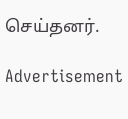செய்தனர்.

Advertisement